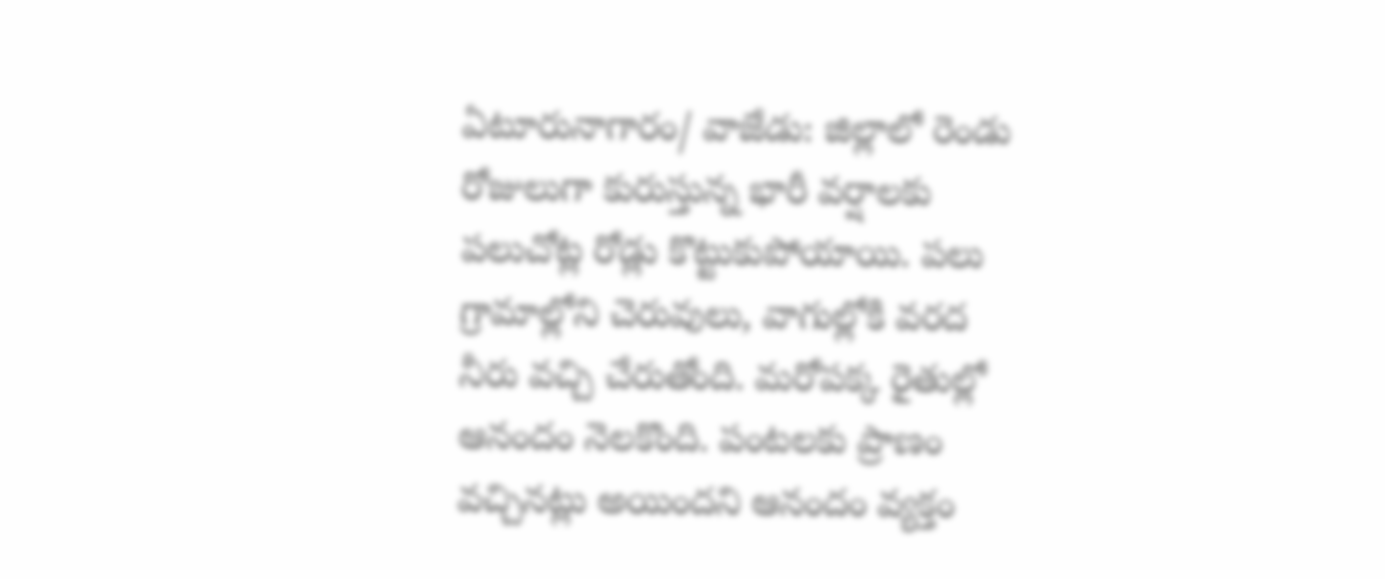ఏటూరునాగారం/ వాజేడు: జిల్లాలో రెండు రోజులుగా కురుస్తున్న భారీ వర్షాలకు పలుచోట్ల రోడ్లు కొట్టుకుపోయాయి. పలు గ్రామాల్లోని చెరువులు, వాగుల్లోకి వరద నీరు వచ్చి చేరుతోంది. మరోపక్క రైతుల్లో ఆనందం నెలకొంది. పంటలకు ప్రాణం వచ్చినట్లు అయిందని ఆనందం వ్యక్తం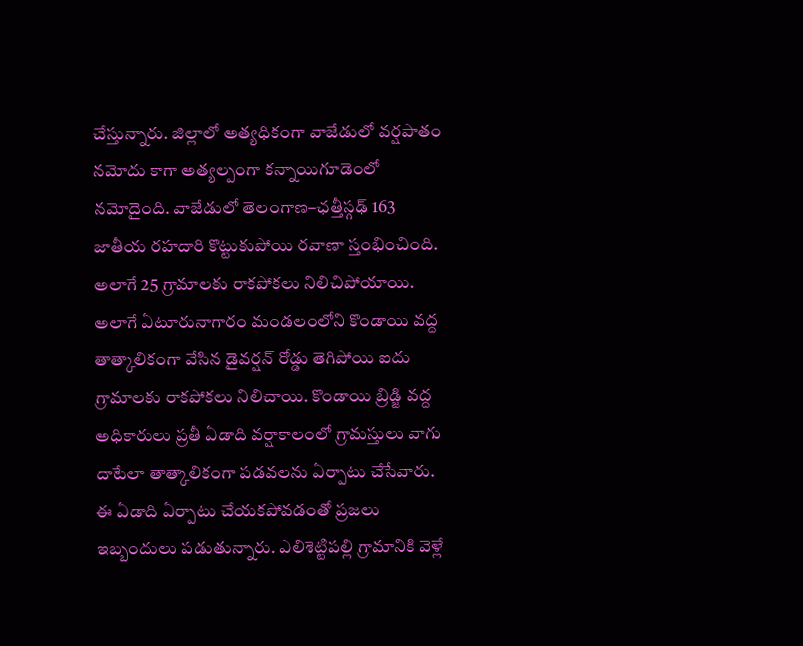చేస్తున్నారు. జిల్లాలో అత్యధికంగా వాజేడులో వర్షపాతం నమోదు కాగా అత్యల్పంగా కన్నాయిగూడెంలో నమోదైంది. వాజేడులో తెలంగాణ–ఛత్తీస్గఢ్ 163 జాతీయ రహదారి కొట్టుకుపోయి రవాణా స్తంభించింది. అలాగే 25 గ్రామాలకు రాకపోకలు నిలిచిపోయాయి. అలాగే ఏటూరునాగారం మండలంలోని కొండాయి వద్ద తాత్కాలికంగా వేసిన డైవర్షన్ రోడ్డు తెగిపోయి ఐదు గ్రామాలకు రాకపోకలు నిలిచాయి. కొండాయి బ్రిడ్జి వద్ద అధికారులు ప్రతీ ఏడాది వర్షాకాలంలో గ్రామస్తులు వాగు దాటేలా తాత్కాలికంగా పడవలను ఏర్పాటు చేసేవారు. ఈ ఏడాది ఏర్పాటు చేయకపోవడంతో ప్రజలు ఇబ్బందులు పడుతున్నారు. ఎలిశెట్టిపల్లి గ్రామానికి వెళ్లే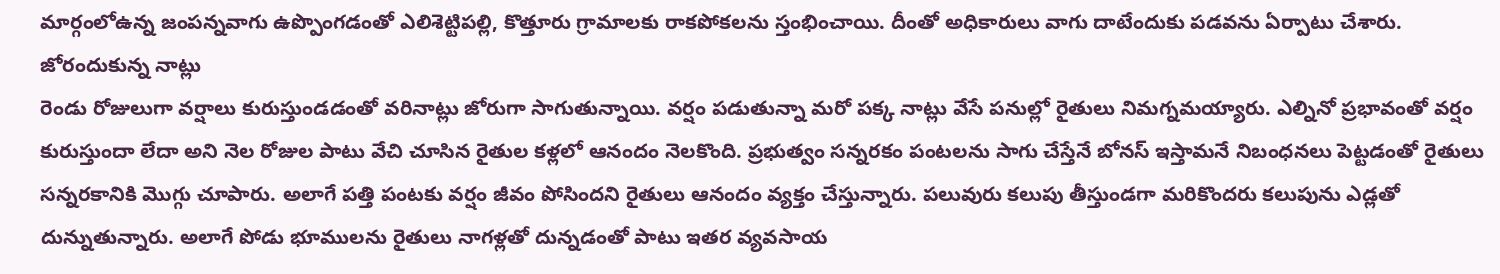మార్గంలోఉన్న జంపన్నవాగు ఉప్పొంగడంతో ఎలిశెట్టిపల్లి, కొత్తూరు గ్రామాలకు రాకపోకలను స్తంభించాయి. దీంతో అధికారులు వాగు దాటేందుకు పడవను ఏర్పాటు చేశారు.
జోరందుకున్న నాట్లు
రెండు రోజులుగా వర్షాలు కురుస్తుండడంతో వరినాట్లు జోరుగా సాగుతున్నాయి. వర్షం పడుతున్నా మరో పక్క నాట్లు వేసే పనుల్లో రైతులు నిమగ్నమయ్యారు. ఎల్నినో ప్రభావంతో వర్షం కురుస్తుందా లేదా అని నెల రోజుల పాటు వేచి చూసిన రైతుల కళ్లలో ఆనందం నెలకొంది. ప్రభుత్వం సన్నరకం పంటలను సాగు చేస్తేనే బోనస్ ఇస్తామనే నిబంధనలు పెట్టడంతో రైతులు సన్నరకానికి మొగ్గు చూపారు. అలాగే పత్తి పంటకు వర్షం జీవం పోసిందని రైతులు ఆనందం వ్యక్తం చేస్తున్నారు. పలువురు కలుపు తీస్తుండగా మరికొందరు కలుపును ఎడ్లతో దున్నుతున్నారు. అలాగే పోడు భూములను రైతులు నాగళ్లతో దున్నడంతో పాటు ఇతర వ్యవసాయ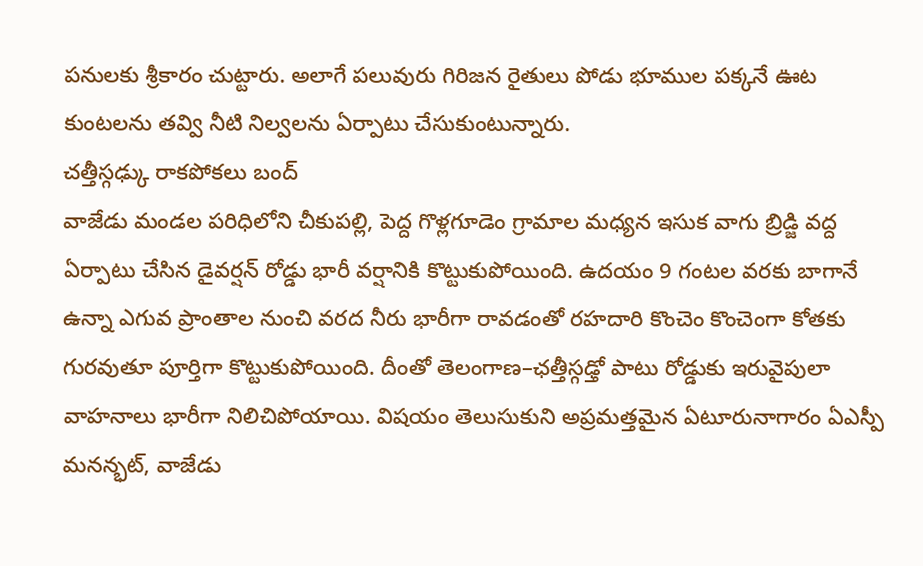పనులకు శ్రీకారం చుట్టారు. అలాగే పలువురు గిరిజన రైతులు పోడు భూముల పక్కనే ఊట కుంటలను తవ్వి నీటి నిల్వలను ఏర్పాటు చేసుకుంటున్నారు.
చత్తీస్గఢ్కు రాకపోకలు బంద్
వాజేడు మండల పరిధిలోని చీకుపల్లి, పెద్ద గొళ్లగూడెం గ్రామాల మధ్యన ఇసుక వాగు బ్రిడ్జి వద్ద ఏర్పాటు చేసిన డైవర్షన్ రోడ్డు భారీ వర్షానికి కొట్టుకుపోయింది. ఉదయం 9 గంటల వరకు బాగానే ఉన్నా ఎగువ ప్రాంతాల నుంచి వరద నీరు భారీగా రావడంతో రహదారి కొంచెం కొంచెంగా కోతకు గురవుతూ పూర్తిగా కొట్టుకుపోయింది. దీంతో తెలంగాణ–ఛత్తీస్గఢ్తో పాటు రోడ్డుకు ఇరువైపులా వాహనాలు భారీగా నిలిచిపోయాయి. విషయం తెలుసుకుని అప్రమత్తమైన ఏటూరునాగారం ఏఎస్పీ మనన్భట్, వాజేడు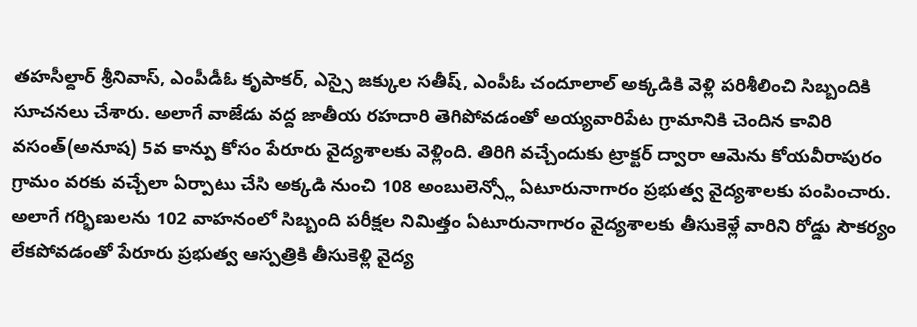తహసీల్దార్ శ్రీనివాస్, ఎంపీడీఓ కృపాకర్, ఎస్సై జక్కుల సతీష్, ఎంపీఓ చందూలాల్ అక్కడికి వెళ్లి పరిశీలించి సిబ్బందికి సూచనలు చేశారు. అలాగే వాజేడు వద్ద జాతీయ రహదారి తెగిపోవడంతో అయ్యవారిపేట గ్రామానికి చెందిన కావిరి వసంత్(అనూష) 5వ కాన్పు కోసం పేరూరు వైద్యశాలకు వెళ్లింది. తిరిగి వచ్చేందుకు ట్రాక్టర్ ద్వారా ఆమెను కోయవీరాపురం గ్రామం వరకు వచ్చేలా ఏర్పాటు చేసి అక్కడి నుంచి 108 అంబులెన్స్లో ఏటూరునాగారం ప్రభుత్వ వైద్యశాలకు పంపించారు. అలాగే గర్భిణులను 102 వాహనంలో సిబ్బంది పరీక్షల నిమిత్తం ఏటూరునాగారం వైద్యశాలకు తీసుకెళ్లే వారిని రోడ్డు సౌకర్యం లేకపోవడంతో పేరూరు ప్రభుత్వ ఆస్పత్రికి తీసుకెళ్లి వైద్య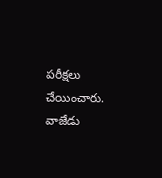పరీక్షలు చేయించారు.
వాజేడు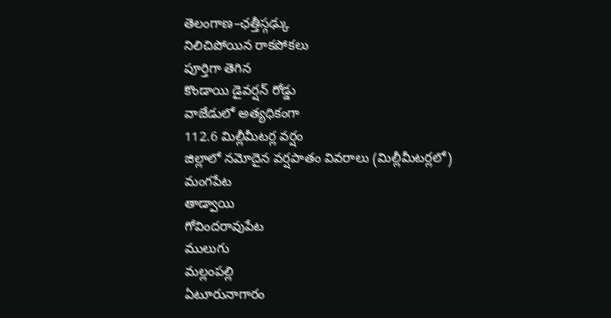తెలంగాణ–ఛత్తీస్గఢ్కు
నిలిచిపోయిన రాకపోకలు
పూర్తిగా తెగిన
కొండాయి డైవర్షన్ రోడ్డు
వాజేడులో అత్యధికంగా
112.6 మిల్లీమీటర్ల వర్షం
జిల్లాలో నమోదైన వర్షపాతం వివరాలు (మిల్లీమీటర్లలో)
మంగపేట
తాడ్వాయి
గోవిందరావుపేట
ములుగు
మల్లంపల్లి
ఏటూరునాగారం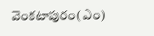వెంకటాపురం(ఎం)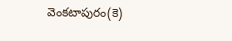వెంకటాపురం(కె)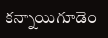కన్నాయిగూడెం